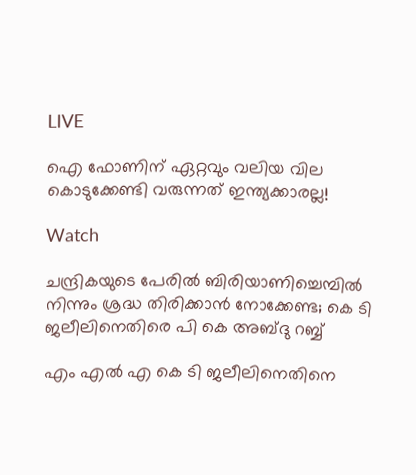LIVE

ഐ ഫോണിന് ഏറ്റവും വലിയ വില കൊടുക്കേണ്ടി വരുന്നത് ഇന്ത്യക്കാരല്ല!

Watch

ചന്ദ്രികയുടെ പേരില്‍ ബിരിയാണിച്ചെമ്പിൽ നിന്നും ശ്രദ്ധ തിരിക്കാന്‍ നോക്കേണ്ട; കെ ടി ജലീലിനെതിരെ പി കെ അബ്ദു റബ്ബ്

എം എല്‍ എ കെ ടി ജലീലിനെതിനെ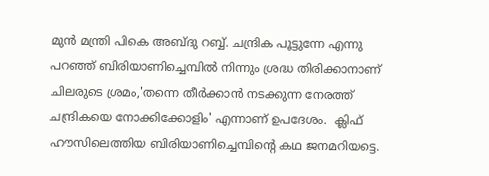മുന്‍ മന്ത്രി പികെ അബ്ദു റബ്ബ്. ചന്ദ്രിക പൂട്ടുന്നേ എന്നു പറഞ്ഞ് ബിരിയാണിച്ചെമ്പിൽ നിന്നും ശ്രദ്ധ തിരിക്കാനാണ് ചിലരുടെ ശ്രമം,'തന്നെ തീർക്കാൻ നടക്കുന്ന നേരത്ത് ചന്ദ്രികയെ നോക്കിക്കോളിം' എന്നാണ് ഉപദേശം.  ക്ലിഫ് ഹൗസിലെത്തിയ ബിരിയാണിച്ചെമ്പിൻ്റെ കഥ ജനമറിയട്ടെ.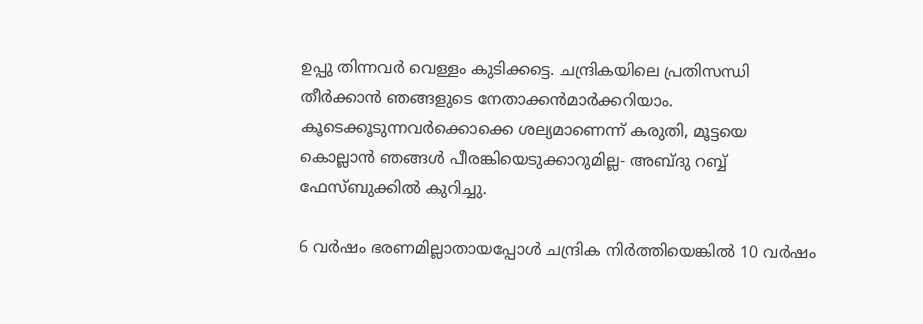ഉപ്പു തിന്നവർ വെള്ളം കുടിക്കട്ടെ. ചന്ദ്രികയിലെ പ്രതിസന്ധി തീർക്കാൻ ഞങ്ങളുടെ നേതാക്കൻമാർക്കറിയാം. കൂടെക്കൂടുന്നവർക്കൊക്കെ ശല്യമാണെന്ന് കരുതി, മൂട്ടയെ കൊല്ലാൻ ഞങ്ങൾ പീരങ്കിയെടുക്കാറുമില്ല- അബ്ദു റബ്ബ് ഫേസ്ബുക്കില്‍ കുറിച്ചു.

6 വര്‍ഷം ഭരണമില്ലാതായപ്പോള്‍ ചന്ദ്രിക നിര്‍ത്തിയെങ്കില്‍ 10 വര്‍ഷം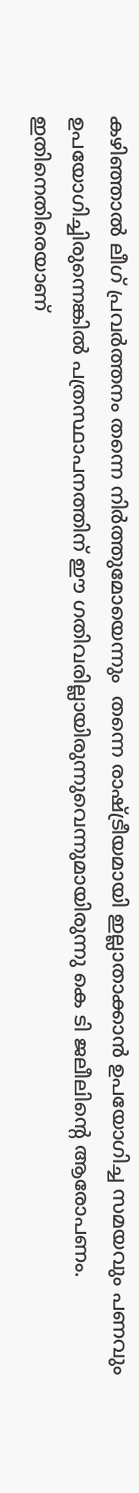കഴിഞ്ഞാല്‍ ലീഗ് പ്രവര്‍ത്തനം തന്നെ നിര്‍ത്തുമോയെന്നും  തന്നെ രാഷ്ട്രീയമായി ഇല്ലാതാക്കാന്‍ ഉപയോഗിച്ച സമയവും പണവും ഉപയോഗിച്ചിരുന്നെങ്കില്‍ പത്രസ്ഥാപനത്തിന് ഈ ഗതിവരില്ലായിരുന്നുവെന്നുമായിരുന്നു കെ ടി ജലീലിന്‍റെ ആരോപണം. ഇതിനെതിരെയാണ്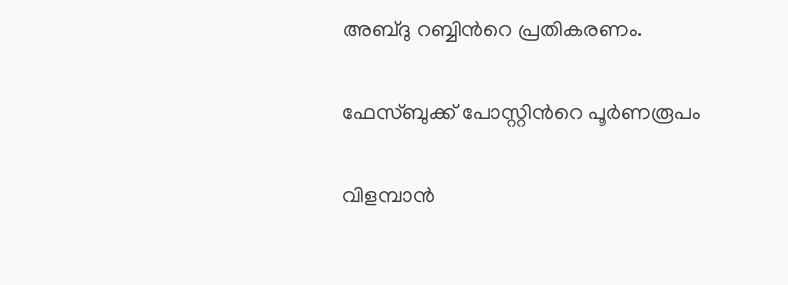അബ്ദു റബ്ബിന്‍റെ പ്രതികരണം.

ഫേസ്ബുക്ക് പോസ്റ്റിന്‍റെ പൂര്‍ണരൂപം

വിളമ്പാൻ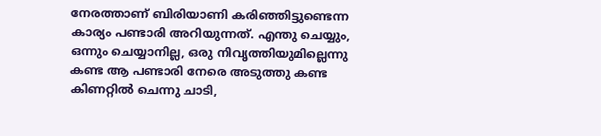നേരത്താണ് ബിരിയാണി കരിഞ്ഞിട്ടുണ്ടെന്ന കാര്യം പണ്ടാരി അറിയുന്നത്. എന്തു ചെയ്യും, ഒന്നും ചെയ്യാനില്ല, ഒരു നിവൃത്തിയുമില്ലെന്നു കണ്ട ആ പണ്ടാരി നേരെ അടുത്തു കണ്ട കിണറ്റിൽ ചെന്നു ചാടി,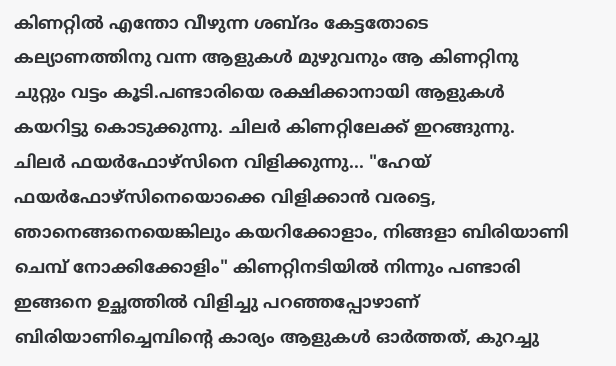കിണറ്റിൽ എന്തോ വീഴുന്ന ശബ്ദം കേട്ടതോടെ കല്യാണത്തിനു വന്ന ആളുകൾ മുഴുവനും ആ കിണറ്റിനു ചുറ്റും വട്ടം കൂടി.പണ്ടാരിയെ രക്ഷിക്കാനായി ആളുകൾ കയറിട്ടു കൊടുക്കുന്നു. ചിലർ കിണറ്റിലേക്ക് ഇറങ്ങുന്നു. ചിലർ ഫയർഫോഴ്സിനെ വിളിക്കുന്നു... "ഹേയ് ഫയർഫോഴ്സിനെയൊക്കെ വിളിക്കാൻ വരട്ടെ, ഞാനെങ്ങനെയെങ്കിലും കയറിക്കോളാം, നിങ്ങളാ ബിരിയാണി ചെമ്പ് നോക്കിക്കോളിം" കിണറ്റിനടിയിൽ നിന്നും പണ്ടാരി ഇങ്ങനെ ഉച്ഛത്തിൽ വിളിച്ചു പറഞ്ഞപ്പോഴാണ് ബിരിയാണിച്ചെമ്പിൻ്റെ കാര്യം ആളുകൾ ഓർത്തത്, കുറച്ചു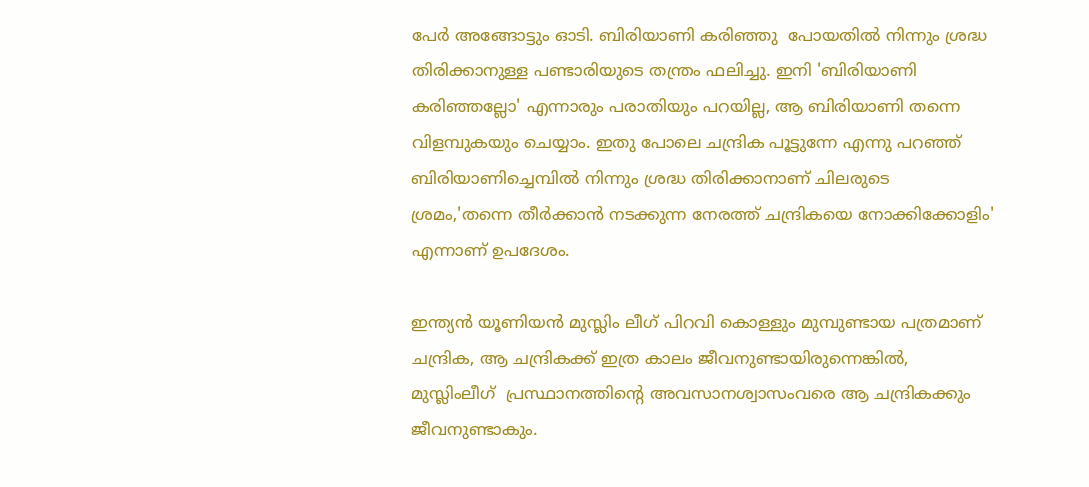പേർ അങ്ങോട്ടും ഓടി. ബിരിയാണി കരിഞ്ഞു  പോയതിൽ നിന്നും ശ്രദ്ധ തിരിക്കാനുള്ള പണ്ടാരിയുടെ തന്ത്രം ഫലിച്ചു. ഇനി 'ബിരിയാണി കരിഞ്ഞല്ലോ' എന്നാരും പരാതിയും പറയില്ല, ആ ബിരിയാണി തന്നെ വിളമ്പുകയും ചെയ്യാം. ഇതു പോലെ ചന്ദ്രിക പൂട്ടുന്നേ എന്നു പറഞ്ഞ് ബിരിയാണിച്ചെമ്പിൽ നിന്നും ശ്രദ്ധ തിരിക്കാനാണ് ചിലരുടെ ശ്രമം,'തന്നെ തീർക്കാൻ നടക്കുന്ന നേരത്ത് ചന്ദ്രികയെ നോക്കിക്കോളിം' എന്നാണ് ഉപദേശം.

ഇന്ത്യൻ യൂണിയൻ മുസ്ലിം ലീഗ് പിറവി കൊള്ളും മുമ്പുണ്ടായ പത്രമാണ് ചന്ദ്രിക, ആ ചന്ദ്രികക്ക് ഇത്ര കാലം ജീവനുണ്ടായിരുന്നെങ്കിൽ, മുസ്ലിംലീഗ്  പ്രസ്ഥാനത്തിൻ്റെ അവസാനശ്വാസംവരെ ആ ചന്ദ്രികക്കും ജീവനുണ്ടാകും.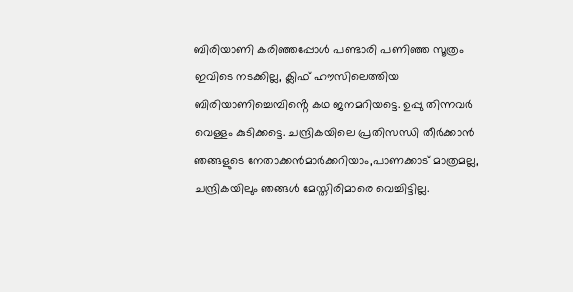ബിരിയാണി കരിഞ്ഞപ്പോൾ പണ്ടാരി പണിഞ്ഞ സൂത്രം ഇവിടെ നടക്കില്ല, ക്ലിഫ് ഹൗസിലെത്തിയ ബിരിയാണിച്ചെമ്പിൻ്റെ കഥ ജനമറിയട്ടെ. ഉപ്പു തിന്നവർ വെള്ളം കുടിക്കട്ടെ. ചന്ദ്രികയിലെ പ്രതിസന്ധി തീർക്കാൻ ഞങ്ങളുടെ നേതാക്കൻമാർക്കറിയാം,പാണക്കാട് മാത്രമല്ല, ചന്ദ്രികയിലും ഞങ്ങൾ മേസ്തിരിമാരെ വെച്ചിട്ടില്ല.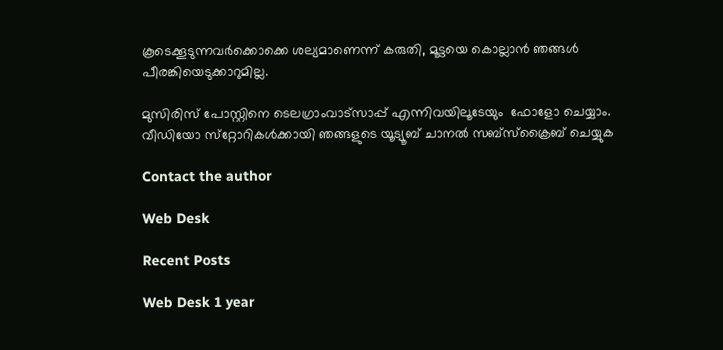കൂടെക്കൂടുന്നവർക്കൊക്കെ ശല്യമാണെന്ന് കരുതി, മൂട്ടയെ കൊല്ലാൻ ഞങ്ങൾ പീരങ്കിയെടുക്കാറുമില്ല.

മുസിരിസ് പോസ്റ്റിനെ ടെലഗ്രാംവാട്‌സാപ്പ് എന്നിവയിലൂടേയും  ഫോളോ ചെയ്യാം. വീഡിയോ സ്‌റ്റോറികള്‍ക്കായി ഞങ്ങളുടെ യൂട്യൂബ് ചാനല്‍ സബ്‌സ്‌ക്രൈബ് ചെയ്യുക

Contact the author

Web Desk

Recent Posts

Web Desk 1 year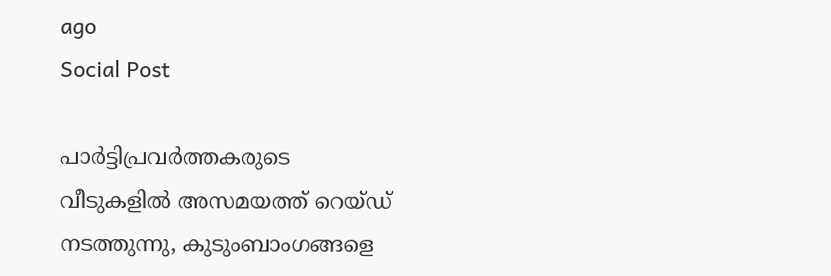ago
Social Post

പാര്‍ട്ടിപ്രവര്‍ത്തകരുടെ വീടുകളില്‍ അസമയത്ത് റെയ്ഡ് നടത്തുന്നു, കുടുംബാംഗങ്ങളെ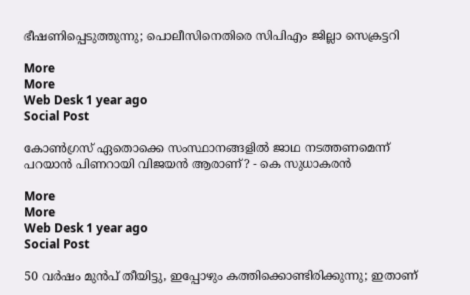ഭീഷണിപ്പെടുത്തുന്നു; പൊലീസിനെതിരെ സിപിഎം ജില്ലാ സെക്രട്ടറി

More
More
Web Desk 1 year ago
Social Post

കോണ്‍ഗ്രസ് ഏതൊക്കെ സംസ്ഥാനങ്ങളില്‍ ജാഥ നടത്തണമെന്ന് പറയാന്‍ പിണറായി വിജയന്‍ ആരാണ്? - കെ സുധാകരന്‍

More
More
Web Desk 1 year ago
Social Post

50 വര്‍ഷം മുന്‍പ് തീയിട്ടു, ഇപ്പോഴും കത്തിക്കൊണ്ടിരിക്കുന്നു; ഇതാണ്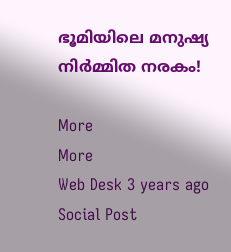ഭൂമിയിലെ മനുഷ്യ നിര്‍മ്മിത നരകം!

More
More
Web Desk 3 years ago
Social Post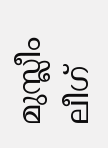മുസ്ലീം ലീഗ്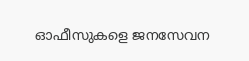ഓഫീസുകളെ ജനസേവന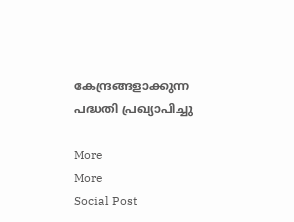കേന്ദ്രങ്ങളാക്കുന്ന പദ്ധതി പ്രഖ്യാപിച്ചു

More
More
Social Post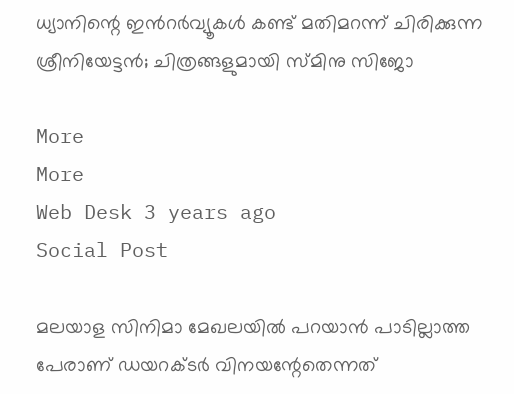ധ്യാനിന്റെ ഇന്‍റര്‍വ്യൂകള്‍ കണ്ട് മതിമറന്ന് ചിരിക്കുന്ന ശ്രീനിയേട്ടന്‍; ചിത്രങ്ങളുമായി സ്മിനു സിജോ

More
More
Web Desk 3 years ago
Social Post

മലയാള സിനിമാ മേഖലയില്‍ പറയാന്‍ പാടില്ലാത്ത പേരാണ് ഡയറക്ടര്‍ വിനയന്റേതെന്നത്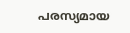പരസ്യമായ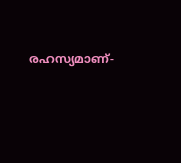രഹസ്യമാണ്-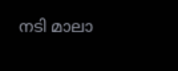നടി മാലാ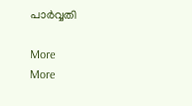പാര്‍വ്വതി

More
More